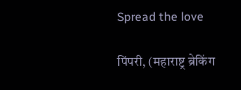Spread the love

पिंपरी, (महाराष्ट्र ब्रेकिंग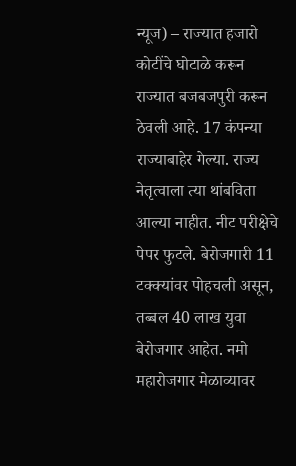न्यूज) – राज्यात हजारो कोटींचे घोटाळे करून राज्यात बजबजपुरी करून ठेवली आहे. 17 कंपन्या राज्याबाहेर गेल्या. राज्य नेतृत्वाला त्या थांबविता आल्या नाहीत. नीट परीक्षेचे पेपर फुटले. बेरोजगारी 11 टक्क्यांवर पोहचली असून, तब्बल 40 लाख युवा बेरोजगार आहेत. नमो महारोजगार मेळाव्यावर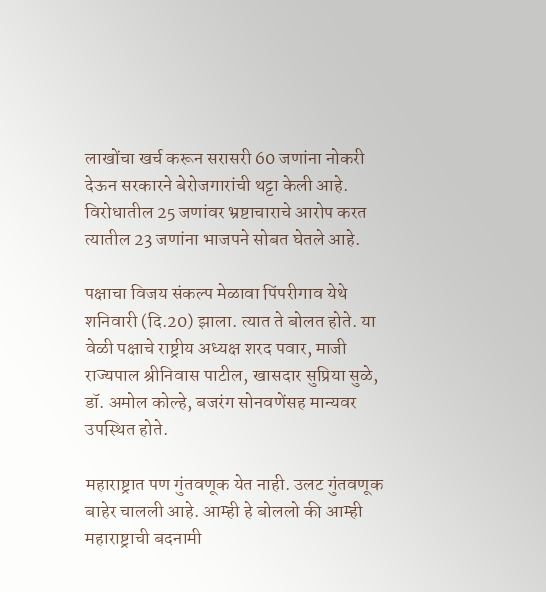लाखोंचा खर्च करून सरासरी 60 जणांना नोकरी देऊन सरकारने बेरोजगारांची थट्टा केली आहे. विरोधातील 25 जणांवर भ्रष्टाचाराचे आरोप करत त्यातील 23 जणांना भाजपने सोबत घेतले आहे.

पक्षाचा विजय संकल्प मेळावा पिंपरीगाव येथे शनिवारी (दि.20) झाला. त्यात ते बोलत होते. या वेळी पक्षाचे राष्ट्रीय अध्यक्ष शरद पवार, माजी राज्यपाल श्रीनिवास पाटील, खासदार सुप्रिया सुळे, डॉ. अमोल कोल्हे, बजरंग सोनवणेंसह मान्यवर उपस्थित होते.

महाराष्ट्रात पण गुंतवणूक येत नाही. उलट गुंतवणूक बाहेर चालली आहे. आम्ही हे बोललो की आम्ही
महाराष्ट्राची बदनामी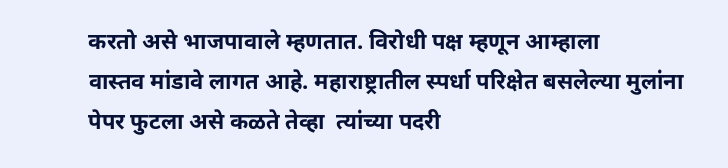करतो असे भाजपावाले म्हणतात. विरोधी पक्ष म्हणून आम्हाला
वास्तव मांडावे लागत आहे. महाराष्ट्रातील स्पर्धा परिक्षेत बसलेल्या मुलांना पेपर फुटला असे कळते तेव्हा  त्यांच्या पदरी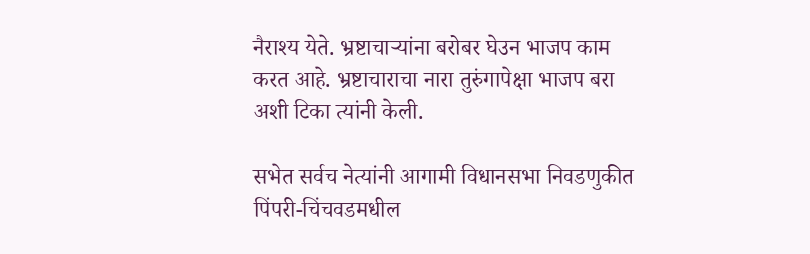नैराश्य येते. भ्रष्टाचाऱ्यांना बरोबर घेउन भाजप काम करत आहे. भ्रष्टाचाराचा नारा तुरुंगापेक्षा भाजप बरा अशी टिका त्यांनी केली.

सभेत सर्वच नेत्यांनी आगामी विधानसभा निवडणुकीत पिंपरी-चिंचवडमधील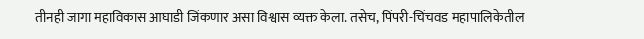तीनही जागा महाविकास आघाडी जिंकणार असा विश्वास व्यक्त केला. तसेच, पिंपरी-चिंचवड महापालिकेतील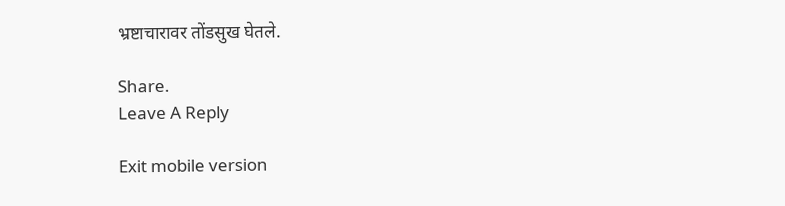भ्रष्टाचारावर तोंडसुख घेतले.

Share.
Leave A Reply

Exit mobile version